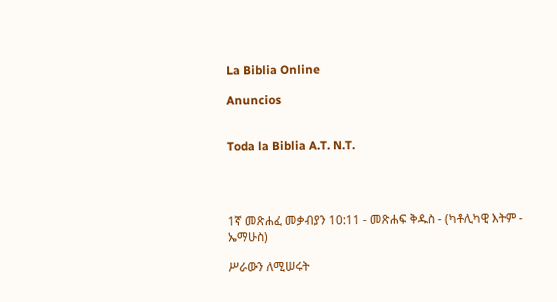La Biblia Online

Anuncios


Toda la Biblia A.T. N.T.




1ኛ መጽሐፈ መቃብያን 10:11 - መጽሐፍ ቅዱስ - (ካቶሊካዊ እትም - ኤማሁስ)

ሥራውን ለሚሠሩት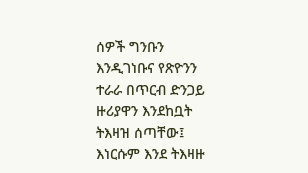ሰዎች ግንቡን እንዲገነቡና የጽዮንን ተራራ በጥርብ ድንጋይ ዙሪያዋን እንደከቧት ትእዛዝ ሰጣቸው፤ እነርሱም እንደ ትእዛዙ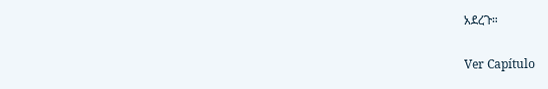አደረጉ።

Ver Capítulo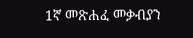1ኛ መጽሐፈ መቃብያን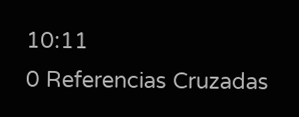10:11
0 Referencias Cruzadas